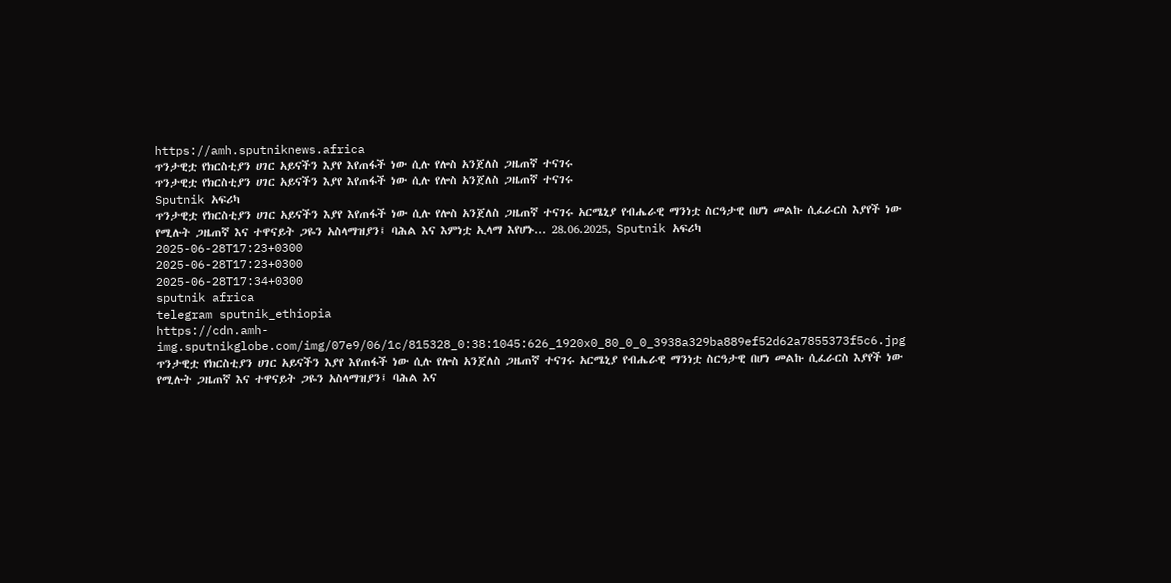https://amh.sputniknews.africa
ጥንታዊቷ የክርስቲያን ሀገር አይናችን እያየ እየጠፋች ነው ሲሉ የሎስ አንጀለስ ጋዜጠኛ ተናገሩ
ጥንታዊቷ የክርስቲያን ሀገር አይናችን እያየ እየጠፋች ነው ሲሉ የሎስ አንጀለስ ጋዜጠኛ ተናገሩ
Sputnik አፍሪካ
ጥንታዊቷ የክርስቲያን ሀገር አይናችን እያየ እየጠፋች ነው ሲሉ የሎስ አንጀለስ ጋዜጠኛ ተናገሩ አርሜኒያ የብሔራዊ ማንነቷ ስርዓታዊ በሆነ መልኩ ሲፈራርስ እያየች ነው የሚሉት ጋዜጠኛ እና ተዋናይት ጋዬን አስላማዝያን፤ ባሕል እና እምነቷ ኢላማ እየሆኑ... 28.06.2025, Sputnik አፍሪካ
2025-06-28T17:23+0300
2025-06-28T17:23+0300
2025-06-28T17:34+0300
sputnik africa
telegram sputnik_ethiopia
https://cdn.amh-img.sputnikglobe.com/img/07e9/06/1c/815328_0:38:1045:626_1920x0_80_0_0_3938a329ba889ef52d62a7855373f5c6.jpg
ጥንታዊቷ የክርስቲያን ሀገር አይናችን እያየ እየጠፋች ነው ሲሉ የሎስ አንጀለስ ጋዜጠኛ ተናገሩ አርሜኒያ የብሔራዊ ማንነቷ ስርዓታዊ በሆነ መልኩ ሲፈራርስ እያየች ነው የሚሉት ጋዜጠኛ እና ተዋናይት ጋዬን አስላማዝያን፤ ባሕል እና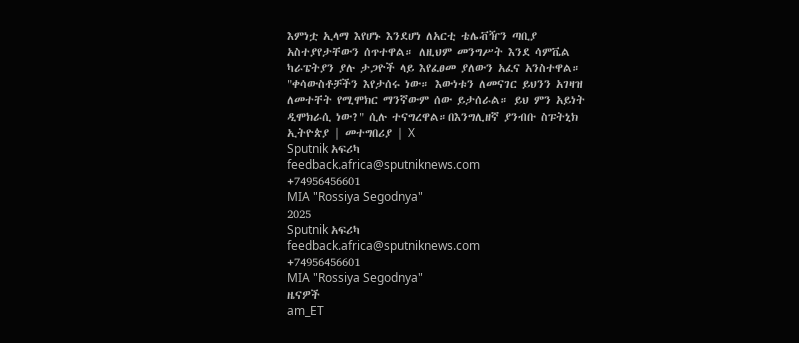እምነቷ ኢላማ እየሆኑ እንደሆነ ለአርቲ ቴሌቭዥን ጣቢያ አስተያየታቸውን ሰጥተዋል። ለዚህም መንግሥት እንደ ሳምቬል ካራፔትያን ያሉ ታጋዮች ላይ እየፈፀመ ያለውን አፈና አንስተዋል። "ቀሳውስቶቻችን እየታሰሩ ነው። እውነቱን ለመናገር ይህንን አገዛዝ ለመተቸት የሚሞክር ማንኛውም ሰው ይታሰራል። ይህ ምን አይነት ዲሞክራሲ ነው?" ሲሉ ተናግረዋል።በእንግሊዘኛ ያንብቡ ስፑትኒክ ኢትዮጵያ | መተግበሪያ | X
Sputnik አፍሪካ
feedback.africa@sputniknews.com
+74956456601
MIA "Rossiya Segodnya"
2025
Sputnik አፍሪካ
feedback.africa@sputniknews.com
+74956456601
MIA "Rossiya Segodnya"
ዜናዎች
am_ET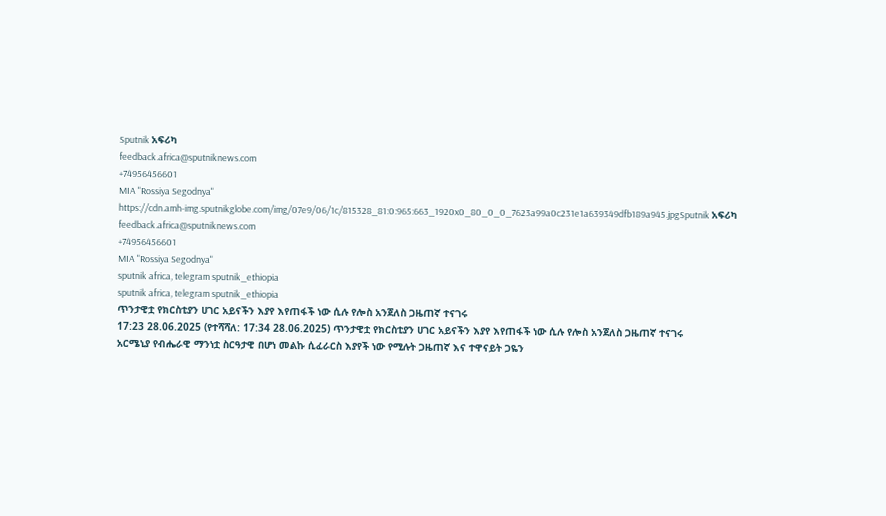Sputnik አፍሪካ
feedback.africa@sputniknews.com
+74956456601
MIA "Rossiya Segodnya"
https://cdn.amh-img.sputnikglobe.com/img/07e9/06/1c/815328_81:0:965:663_1920x0_80_0_0_7623a99a0c231e1a639349dfb189a945.jpgSputnik አፍሪካ
feedback.africa@sputniknews.com
+74956456601
MIA "Rossiya Segodnya"
sputnik africa, telegram sputnik_ethiopia
sputnik africa, telegram sputnik_ethiopia
ጥንታዊቷ የክርስቲያን ሀገር አይናችን እያየ እየጠፋች ነው ሲሉ የሎስ አንጀለስ ጋዜጠኛ ተናገሩ
17:23 28.06.2025 (የተሻሻለ: 17:34 28.06.2025) ጥንታዊቷ የክርስቲያን ሀገር አይናችን እያየ እየጠፋች ነው ሲሉ የሎስ አንጀለስ ጋዜጠኛ ተናገሩ
አርሜኒያ የብሔራዊ ማንነቷ ስርዓታዊ በሆነ መልኩ ሲፈራርስ እያየች ነው የሚሉት ጋዜጠኛ እና ተዋናይት ጋዬን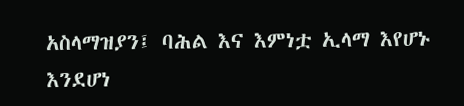አስላማዝያን፤ ባሕል እና እምነቷ ኢላማ እየሆኑ እንደሆነ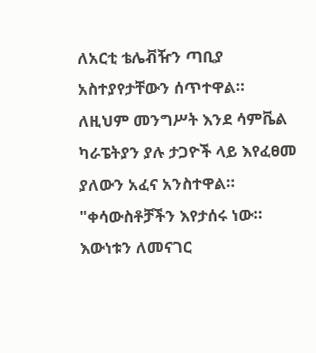ለአርቲ ቴሌቭዥን ጣቢያ አስተያየታቸውን ሰጥተዋል።
ለዚህም መንግሥት እንደ ሳምቬል ካራፔትያን ያሉ ታጋዮች ላይ እየፈፀመ ያለውን አፈና አንስተዋል።
"ቀሳውስቶቻችን እየታሰሩ ነው። እውነቱን ለመናገር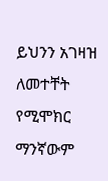ይህንን አገዛዝ ለመተቸት የሚሞክር ማንኛውም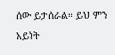ሰው ይታሰራል። ይህ ምን አይነት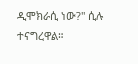ዲሞክራሲ ነው?" ሲሉ ተናግረዋል።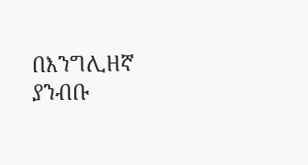በእንግሊዘኛ ያንብቡ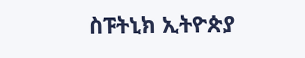ስፑትኒክ ኢትዮጵያ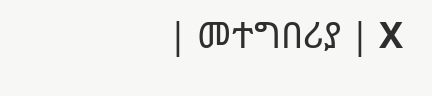| መተግበሪያ | X